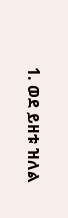1. ወደ ይዘቱ ዝለል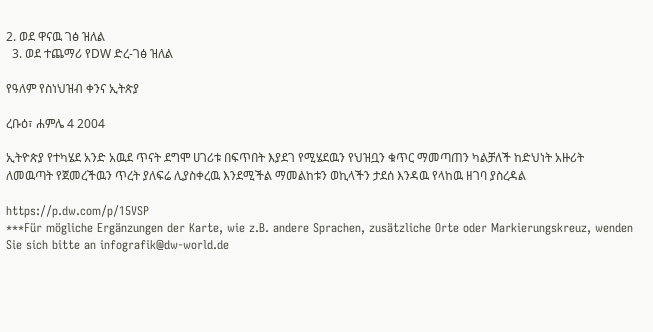2. ወደ ዋናዉ ገፅ ዝለል
  3. ወደ ተጨማሪ የDW ድረ-ገፅ ዝለል

የዓለም የስነህዝብ ቀንና ኢትጵያ

ረቡዕ፣ ሐምሌ 4 2004

ኢትዮጵያ የተካሄደ አንድ አዉደ ጥናት ደግሞ ሀገሪቱ በፍጥበት እያደገ የሚሄደዉን የህዝቧን ቁጥር ማመጣጠን ካልቻለች ከድህነት አዙሪት ለመዉጣት የጀመረችዉን ጥረት ያለፍሬ ሊያስቀረዉ እንደሚችል ማመልከቱን ወኪላችን ታደሰ እንዳዉ የላከዉ ዘገባ ያስረዳል

https://p.dw.com/p/15VSP
***Für mögliche Ergänzungen der Karte, wie z.B. andere Sprachen, zusätzliche Orte oder Markierungskreuz, wenden Sie sich bitte an infografik@dw-world.de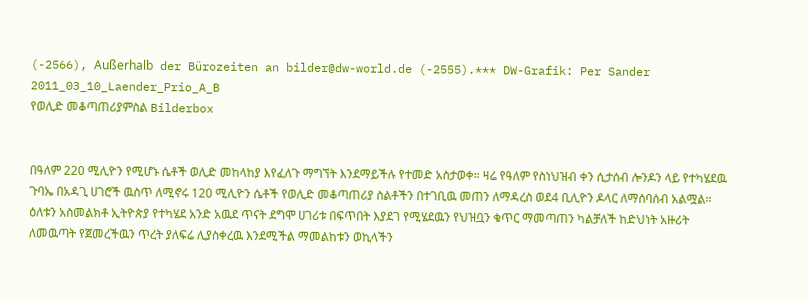(-2566), Außerhalb der Bürozeiten an bilder@dw-world.de (-2555).*** DW-Grafik: Per Sander 2011_03_10_Laender_Prio_A_B
የወሊድ መቆጣጠሪያምስል Bilderbox


በዓለም 220 ሚሊዮን የሚሆኑ ሴቶች ወሊድ መከላከያ እየፈለጉ ማግኘት እንደማይችሉ የተመድ አስታወቀ። ዛሬ የዓለም የስነህዝብ ቀን ሲታሰብ ሎንዶን ላይ የተካሄደዉ ጉባኤ በአዳጊ ሀገሮች ዉስጥ ለሚኖሩ 120 ሚሊዮን ሴቶች የወሊድ መቆጣጠሪያ ስልቶችን በተገቢዉ መጠን ለማዳረስ ወደ4 ቢሊዮን ዶላር ለማሰባሰብ አልሟል። ዕለቱን አስመልክቶ ኢትዮጵያ የተካሄደ አንድ አዉደ ጥናት ደግሞ ሀገሪቱ በፍጥበት እያደገ የሚሄደዉን የህዝቧን ቁጥር ማመጣጠን ካልቻለች ከድህነት አዙሪት ለመዉጣት የጀመረችዉን ጥረት ያለፍሬ ሊያስቀረዉ እንደሚችል ማመልከቱን ወኪላችን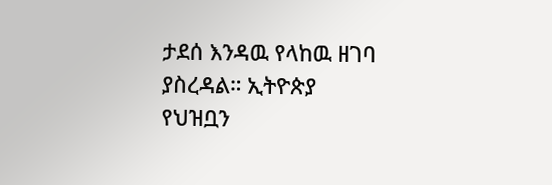ታደሰ እንዳዉ የላከዉ ዘገባ ያስረዳል። ኢትዮጵያ የህዝቧን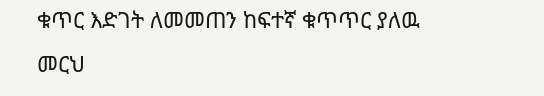ቁጥር እድገት ለመመጠን ከፍተኛ ቁጥጥር ያለዉ መርህ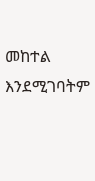መከተል እንደሚገባትም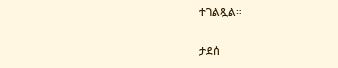ተገልጿል።

ታደሰ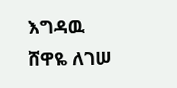እግዳዉ
ሸዋዬ ለገሠ